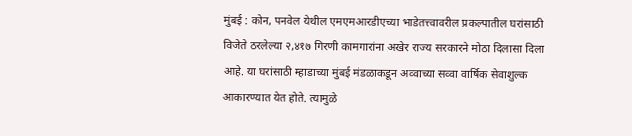मुंबई : कोन, पनवेल येथील एमएमआरडीएच्या भाडेतत्त्वावरील प्रकल्पातील घरांसाठी विजेते ठरलेल्या २,४१७ गिरणी कामगारांना अखेर राज्य सरकारने मोठा दिलासा दिला आहे. या घरांसाठी म्हाडाच्या मुंबई मंडळाकडून अव्वाच्या सव्वा वार्षिक सेवाशुल्क आकारण्यात येत होते. त्यामुळे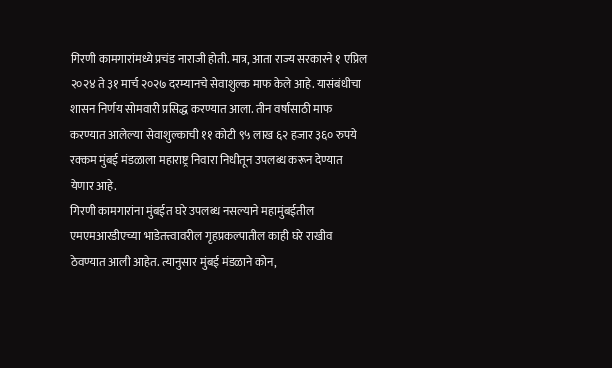गिरणी कामगारांमध्ये प्रचंड नाराजी होती. मात्र, आता राज्य सरकारने १ एप्रिल २०२४ ते ३१ मार्च २०२७ दरम्यानचे सेवाशुल्क माफ केले आहे. यासंबंधीचा शासन निर्णय सोमवारी प्रसिद्ध करण्यात आला. तीन वर्षांसाठी माफ करण्यात आलेल्या सेवाशुल्काची ११ कोटी ९५ लाख ६२ हजार ३६० रुपये रक्कम मुंबई मंडळाला महाराष्ट्र निवारा निधीतून उपलब्ध करून देण्यात येणार आहे.
गिरणी कामगारांना मुंबईत घरे उपलब्ध नसल्याने महामुंबईतील एमएमआरडीएच्या भाडेतत्त्वावरील गृहप्रकल्पातील काही घरे राखीव ठेवण्यात आली आहेत. त्यानुसार मुंबई मंडळाने कोन,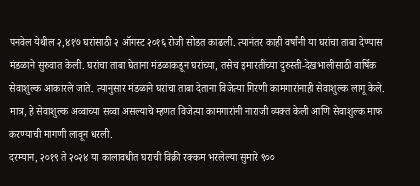पनवेल येथील २,४१७ घरांसाठी २ ऑगस्ट २०१६ रोजी सोडत काढली. त्यानंतर काही वर्षांनी या घरांचा ताबा देण्यास मंडळाने सुरुवात केली. घरांचा ताबा घेताना मंडळाकडून घरांच्या, तसेच इमारतींच्या दुरुस्ती-देखभालीसाठी वार्षिक सेवाशुल्क आकारले जाते. त्यानुसार मंडळाने घरांचा ताबा देताना विजेत्या गिरणी कामगारांनाही सेवाशुल्क लागू केले. मात्र, हे सेवाशुल्क अव्वाच्या सव्वा असल्याचे म्हणत विजेत्या कामगारांनी नाराजी व्यक्त केली आणि सेवाशुल्क माफ करण्याची मागणी लावून धरली.
दरम्यान, २०१९ ते २०२४ या कालावधीत घराची विक्री रक्कम भरलेल्या सुमारे ९००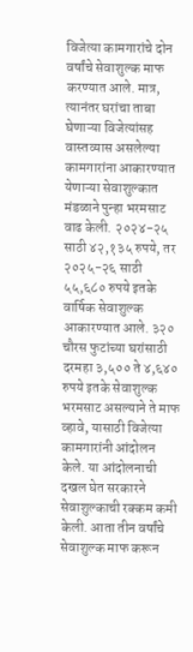विजेत्या कामगारांचे दोन वर्षांचे सेवाशुल्क माफ करण्यात आले. मात्र, त्यानंतर घरांचा ताबा घेणाऱ्या विजेत्यांसह वास्तव्यास असलेल्या कामगारांना आकारण्यात येणाऱ्या सेवाशुल्कात मंडळाने पुन्हा भरमसाट वाढ केली. २०२४-२५ साठी ४२,१३५ रुपये, तर २०२५-२६ साठी ५५,६८० रुपये इतके वार्षिक सेवाशुल्क आकारण्यात आले. ३२० चौरस फुटांच्या घरांसाठी दरमहा ३,५०० ते ४,६४० रुपये इतके सेवाशुल्क भरमसाट असल्याने ते माफ व्हावे, यासाठी विजेत्या कामगारांनी आंदोलन केले. या आंदोलनाची दखल घेत सरकारने सेवाशुल्काची रक्कम कमी केली. आता तीन वर्षांचे सेवाशुल्क माफ करून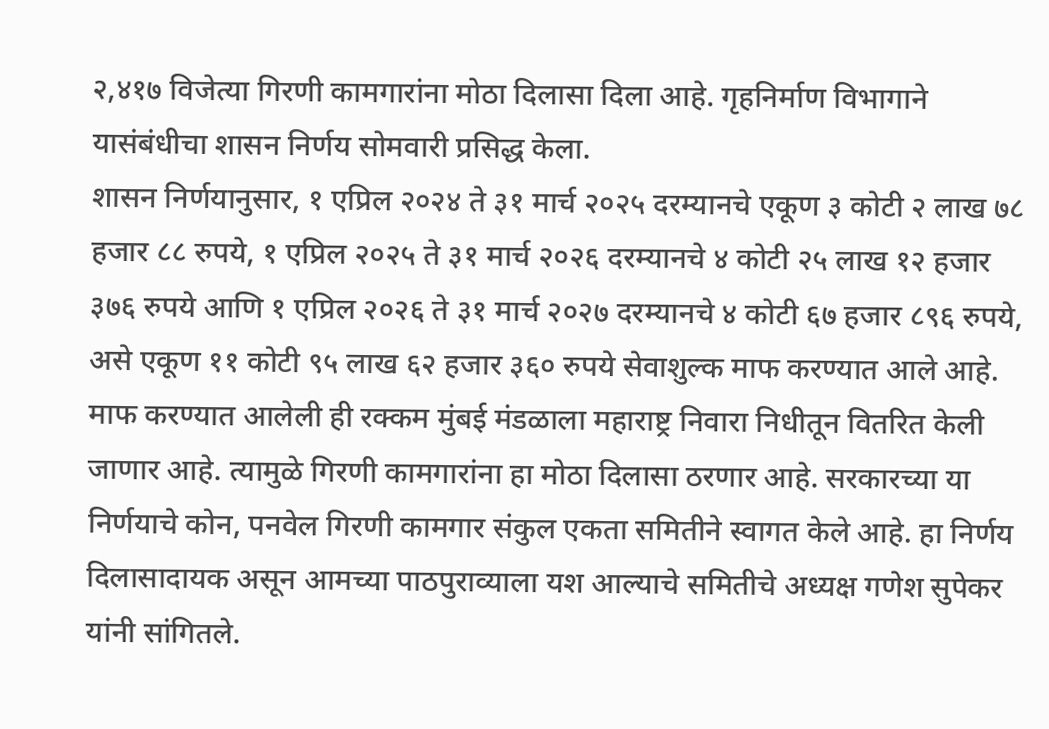२,४१७ विजेत्या गिरणी कामगारांना मोठा दिलासा दिला आहे. गृहनिर्माण विभागाने यासंबंधीचा शासन निर्णय सोमवारी प्रसिद्ध केला.
शासन निर्णयानुसार, १ एप्रिल २०२४ ते ३१ मार्च २०२५ दरम्यानचे एकूण ३ कोटी २ लाख ७८ हजार ८८ रुपये, १ एप्रिल २०२५ ते ३१ मार्च २०२६ दरम्यानचे ४ कोटी २५ लाख १२ हजार ३७६ रुपये आणि १ एप्रिल २०२६ ते ३१ मार्च २०२७ दरम्यानचे ४ कोटी ६७ हजार ८९६ रुपये, असे एकूण ११ कोटी ९५ लाख ६२ हजार ३६० रुपये सेवाशुल्क माफ करण्यात आले आहे. माफ करण्यात आलेली ही रक्कम मुंबई मंडळाला महाराष्ट्र निवारा निधीतून वितरित केली जाणार आहे. त्यामुळे गिरणी कामगारांना हा मोठा दिलासा ठरणार आहे. सरकारच्या या निर्णयाचे कोन, पनवेल गिरणी कामगार संकुल एकता समितीने स्वागत केले आहे. हा निर्णय दिलासादायक असून आमच्या पाठपुराव्याला यश आल्याचे समितीचे अध्यक्ष गणेश सुपेकर यांनी सांगितले.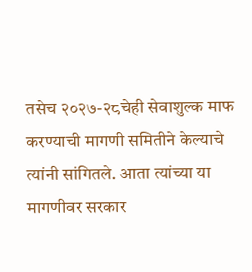तसेच २०२७-२८चेही सेवाशुल्क माफ करण्याची मागणी समितीने केल्याचे त्यांनी सांगितले. आता त्यांच्या या मागणीवर सरकार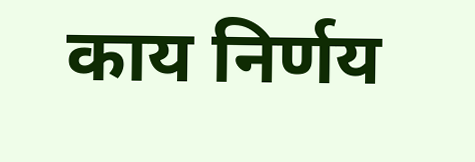काय निर्णय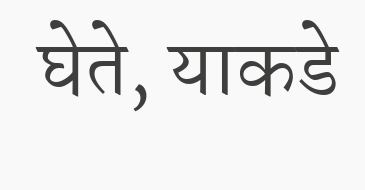घेते, याकडे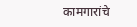कामगारांचे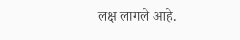लक्ष लागले आहे.